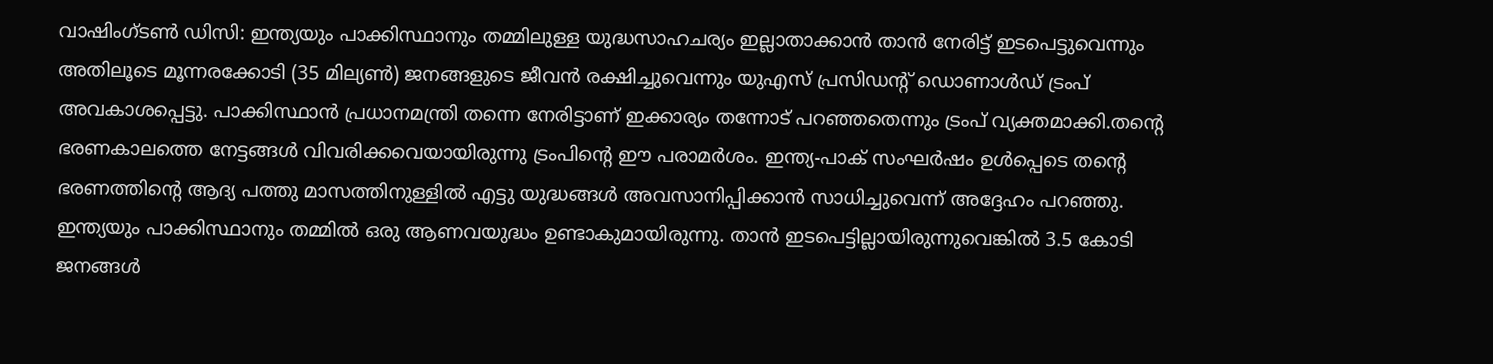വാഷിംഗ്ടൺ ഡിസി: ഇന്ത്യയും പാക്കിസ്ഥാനും തമ്മിലുള്ള യുദ്ധസാഹചര്യം ഇല്ലാതാക്കാൻ താൻ നേരിട്ട് ഇടപെട്ടുവെന്നും അതിലൂടെ മൂന്നരക്കോടി (35 മില്യൺ) ജനങ്ങളുടെ ജീവൻ രക്ഷിച്ചുവെന്നും യുഎസ് പ്രസിഡന്റ് ഡൊണാൾഡ് ട്രംപ് അവകാശപ്പെട്ടു. പാക്കിസ്ഥാൻ പ്രധാനമന്ത്രി തന്നെ നേരിട്ടാണ് ഇക്കാര്യം തന്നോട് പറഞ്ഞതെന്നും ട്രംപ് വ്യക്തമാക്കി.തന്റെ ഭരണകാലത്തെ നേട്ടങ്ങൾ വിവരിക്കവെയായിരുന്നു ട്രംപിന്റെ ഈ പരാമർശം. ഇന്ത്യ-പാക് സംഘർഷം ഉൾപ്പെടെ തന്റെ ഭരണത്തിന്റെ ആദ്യ പത്തു മാസത്തിനുള്ളിൽ എട്ടു യുദ്ധങ്ങൾ അവസാനിപ്പിക്കാൻ സാധിച്ചുവെന്ന് അദ്ദേഹം പറഞ്ഞു.
ഇന്ത്യയും പാക്കിസ്ഥാനും തമ്മിൽ ഒരു ആണവയുദ്ധം ഉണ്ടാകുമായിരുന്നു. താൻ ഇടപെട്ടില്ലായിരുന്നുവെങ്കിൽ 3.5 കോടി ജനങ്ങൾ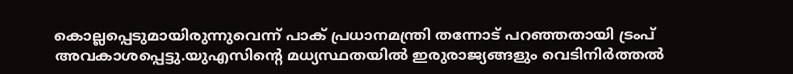കൊല്ലപ്പെടുമായിരുന്നുവെന്ന് പാക് പ്രധാനമന്ത്രി തന്നോട് പറഞ്ഞതായി ട്രംപ് അവകാശപ്പെട്ടു.യുഎസിന്റെ മധ്യസ്ഥതയിൽ ഇരുരാജ്യങ്ങളും വെടിനിർത്തൽ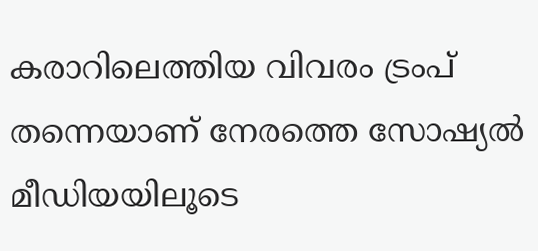കരാറിലെത്തിയ വിവരം ട്രംപ് തന്നെയാണ് നേരത്തെ സോഷ്യൽ മീഡിയയിലൂടെ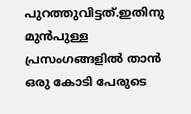പുറത്തുവിട്ടത്.ഇതിനു മുൻപുള്ള പ്രസംഗങ്ങളിൽ താൻ ഒരു കോടി പേരുടെ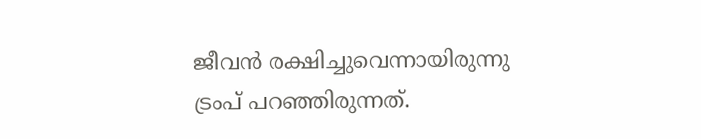ജീവൻ രക്ഷിച്ചുവെന്നായിരുന്നു ട്രംപ് പറഞ്ഞിരുന്നത്.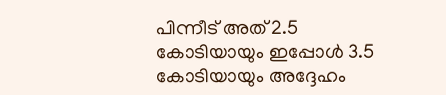പിന്നീട് അത് 2.5 കോടിയായും ഇപ്പോൾ 3.5 കോടിയായും അദ്ദേഹം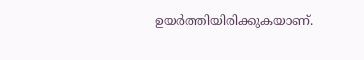ഉയർത്തിയിരിക്കുകയാണ്.